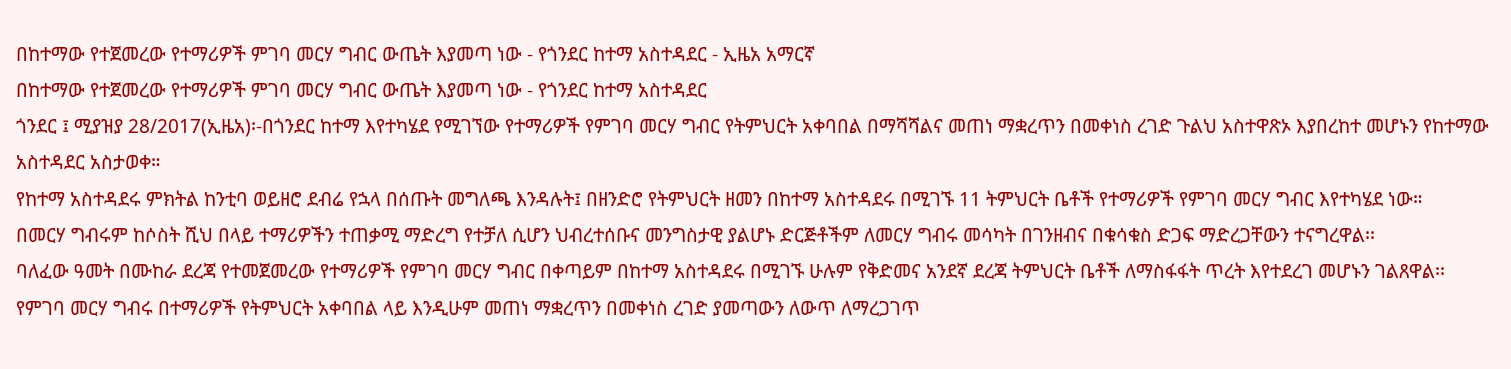በከተማው የተጀመረው የተማሪዎች ምገባ መርሃ ግብር ውጤት እያመጣ ነው - የጎንደር ከተማ አስተዳደር - ኢዜአ አማርኛ
በከተማው የተጀመረው የተማሪዎች ምገባ መርሃ ግብር ውጤት እያመጣ ነው - የጎንደር ከተማ አስተዳደር
ጎንደር ፤ ሚያዝያ 28/2017(ኢዜአ)፡-በጎንደር ከተማ እየተካሄደ የሚገኘው የተማሪዎች የምገባ መርሃ ግብር የትምህርት አቀባበል በማሻሻልና መጠነ ማቋረጥን በመቀነስ ረገድ ጉልህ አስተዋጽኦ እያበረከተ መሆኑን የከተማው አስተዳደር አስታወቀ።
የከተማ አስተዳደሩ ምክትል ከንቲባ ወይዘሮ ደብሬ የኋላ በሰጡት መግለጫ እንዳሉት፤ በዘንድሮ የትምህርት ዘመን በከተማ አስተዳደሩ በሚገኙ 11 ትምህርት ቤቶች የተማሪዎች የምገባ መርሃ ግብር እየተካሄደ ነው።
በመርሃ ግብሩም ከሶስት ሺህ በላይ ተማሪዎችን ተጠቃሚ ማድረግ የተቻለ ሲሆን ህብረተሰቡና መንግስታዊ ያልሆኑ ድርጅቶችም ለመርሃ ግብሩ መሳካት በገንዘብና በቁሳቁስ ድጋፍ ማድረጋቸውን ተናግረዋል፡፡
ባለፈው ዓመት በሙከራ ደረጃ የተመጀመረው የተማሪዎች የምገባ መርሃ ግብር በቀጣይም በከተማ አስተዳደሩ በሚገኙ ሁሉም የቅድመና አንደኛ ደረጃ ትምህርት ቤቶች ለማስፋፋት ጥረት እየተደረገ መሆኑን ገልጸዋል፡፡
የምገባ መርሃ ግብሩ በተማሪዎች የትምህርት አቀባበል ላይ እንዲሁም መጠነ ማቋረጥን በመቀነስ ረገድ ያመጣውን ለውጥ ለማረጋገጥ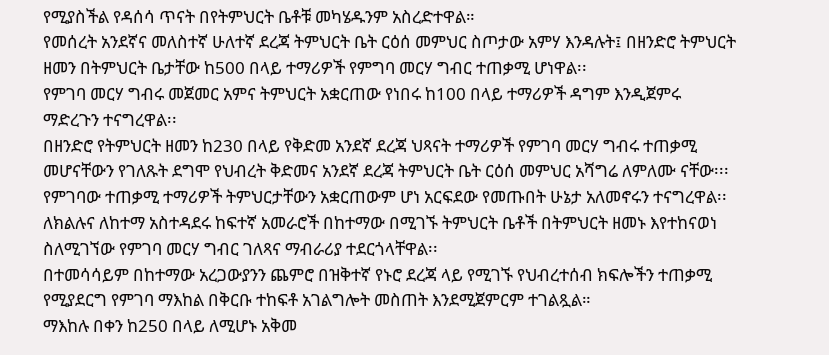የሚያስችል የዳሰሳ ጥናት በየትምህርት ቤቶቹ መካሄዱንም አስረድተዋል።
የመሰረት አንደኛና መለስተኛ ሁለተኛ ደረጃ ትምህርት ቤት ርዕሰ መምህር ስጦታው አምሃ እንዳሉት፤ በዘንድሮ ትምህርት ዘመን በትምህርት ቤታቸው ከ500 በላይ ተማሪዎች የምግባ መርሃ ግብር ተጠቃሚ ሆነዋል፡፡
የምገባ መርሃ ግብሩ መጀመር አምና ትምህርት አቋርጠው የነበሩ ከ100 በላይ ተማሪዎች ዳግም እንዲጀምሩ ማድረጉን ተናግረዋል፡፡
በዘንድሮ የትምህርት ዘመን ከ230 በላይ የቅድመ አንደኛ ደረጃ ህጻናት ተማሪዎች የምገባ መርሃ ግብሩ ተጠቃሚ መሆናቸውን የገለጹት ደግሞ የህብረት ቅድመና አንደኛ ደረጃ ትምህርት ቤት ርዕሰ መምህር አሻግሬ ለምለሙ ናቸው፡፡፡
የምገባው ተጠቃሚ ተማሪዎች ትምህርታቸውን አቋርጠውም ሆነ አርፍደው የመጡበት ሁኔታ አለመኖሩን ተናግረዋል፡፡
ለክልሉና ለከተማ አስተዳደሩ ከፍተኛ አመራሮች በከተማው በሚገኙ ትምህርት ቤቶች በትምህርት ዘመኑ እየተከናወነ ስለሚገኘው የምገባ መርሃ ግብር ገለጻና ማብራሪያ ተደርጎላቸዋል፡፡
በተመሳሳይም በከተማው አረጋውያንን ጨምሮ በዝቅተኛ የኑሮ ደረጃ ላይ የሚገኙ የህብረተሰብ ክፍሎችን ተጠቃሚ የሚያደርግ የምገባ ማእከል በቅርቡ ተከፍቶ አገልግሎት መስጠት እንደሚጀምርም ተገልጿል።
ማእከሉ በቀን ከ250 በላይ ለሚሆኑ አቅመ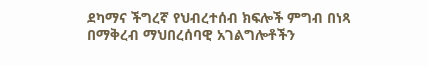ደካማና ችግረኛ የህብረተሰብ ክፍሎች ምግብ በነጻ በማቅረብ ማህበረሰባዊ አገልግሎቶችን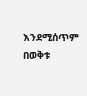እንደሚሰጥም በወቅቱ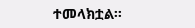ተመላክቷል፡፡